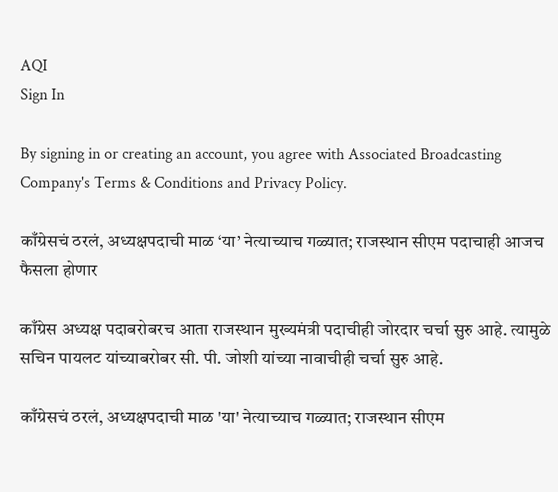AQI
Sign In

By signing in or creating an account, you agree with Associated Broadcasting Company's Terms & Conditions and Privacy Policy.

काँग्रेसचं ठरलं, अध्यक्षपदाची माळ ‘या’ नेत्याच्याच गळ्यात; राजस्थान सीएम पदाचाही आजच फैसला होणार

काँग्रेस अध्यक्ष पदाबरोबरच आता राजस्थान मुख्यमंत्री पदाचीही जोरदार चर्चा सुरु आहे. त्यामुळे सचिन पायलट यांच्याबरोबर सी. पी. जोशी यांच्या नावाचीही चर्चा सुरु आहे.

काँग्रेसचं ठरलं, अध्यक्षपदाची माळ 'या' नेत्याच्याच गळ्यात; राजस्थान सीएम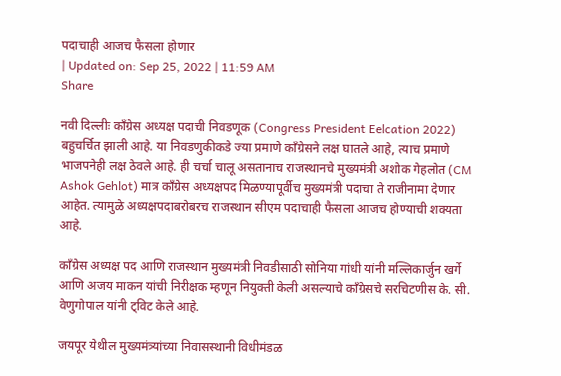पदाचाही आजच फैसला होणार
| Updated on: Sep 25, 2022 | 11:59 AM
Share

नवी दिल्लीः काँग्रेस अध्यक्ष पदाची निवडणूक (Congress President Eelcation 2022) बहुचर्चित झाली आहे. या निवडणुकीकडे ज्या प्रमाणे काँग्रेसने लक्ष घातले आहे, त्याच प्रमाणे भाजपनेही लक्ष ठेवले आहे. ही चर्चा चालू असतानाच राजस्थानचे मुख्यमंत्री अशोक गेहलोत (CM Ashok Gehlot) मात्र काँग्रेस अध्यक्षपद मिळण्यापूर्वीच मुख्यमंत्री पदाचा ते राजीनामा देणार आहेत. त्यामुळे अध्यक्षपदाबरोबरच राजस्थान सीएम पदाचाही फैसला आजच होण्याची शक्यता आहे.

काँग्रेस अध्यक्ष पद आणि राजस्थान मुख्यमंत्री निवडीसाठी सोनिया गांधी यांनी मल्लिकार्जुन खर्गे आणि अजय माकन यांची निरीक्षक म्हणून नियुक्ती केली असल्याचे काँग्रेसचे सरचिटणीस के. सी. वेणुगोपाल यांनी ट्विट केले आहे.

जयपूर येथील मुख्यमंत्र्यांच्या निवासस्थानी विधीमंडळ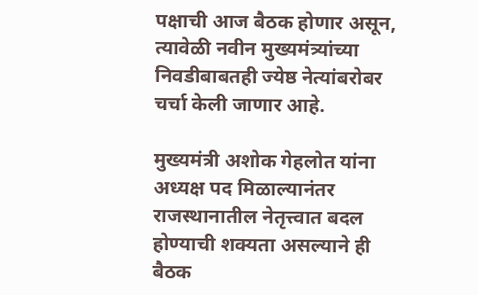पक्षाची आज बैठक होणार असून, त्यावेळी नवीन मुख्यमंत्र्यांच्या निवडीबाबतही ज्येष्ठ नेत्यांबरोबर चर्चा केली जाणार आहे.

मुख्यमंत्री अशोक गेहलोत यांना अध्यक्ष पद मिळाल्यानंतर राजस्थानातील नेतृत्त्वात बदल होण्याची शक्यता असल्याने ही बैठक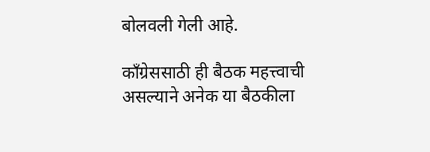बोलवली गेली आहे.

काँग्रेससाठी ही बैठक महत्त्वाची असल्याने अनेक या बैठकीला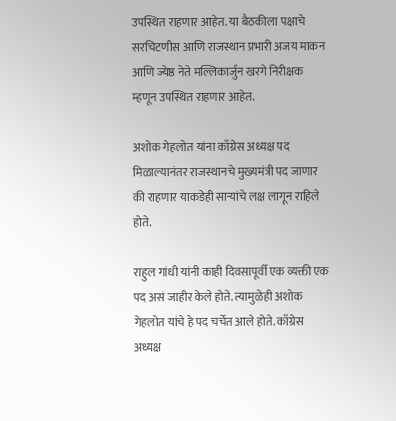उपस्थित राहणार आहेत. या बैठकीला पक्षाचे सरचिटणीस आणि राजस्थान प्रभारी अजय माकन आणि ज्येष्ठ नेते मल्लिकार्जुन खरगे निरीक्षक म्हणून उपस्थित राहणार आहेत.

अशोक गेहलोत यांना काँग्रेस अध्यक्ष पद मिळाल्यानंतर राजस्थानचे मुख्यमंत्री पद जाणार की राहणार याकडेही साऱ्यांचे लक्ष लागून राहिले होते.

राहुल गांधी यांनी काही दिवसापूर्वी एक व्यक्ती एक पद असं जाहीर केले होते. त्यामुळेही अशोक गेहलोत यांचे हे पद चर्चेत आले होते. काँग्रेस अध्यक्ष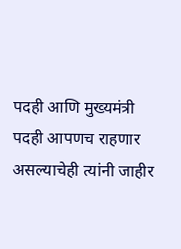पदही आणि मुख्यमंत्री पदही आपणच राहणार असल्याचेही त्यांनी जाहीर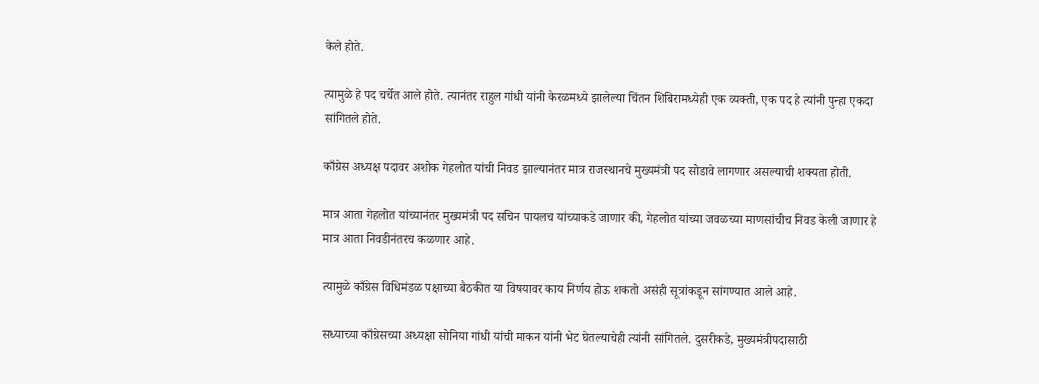केले होते.

त्यामुळे हे पद चर्चेत आले होते. त्यानंतर राहुल गांधी यांनी केरळमध्ये झालेल्या चिंतन शिबिरामध्येही एक व्यक्ती, एक पद हे त्यांनी पुन्हा एकदा सांगितले होते.

काँग्रेस अध्यक्ष पदावर अशोक गेहलोत यांची निवड झाल्यानंतर मात्र राजस्थानचे मुख्यमंत्री पद सोडावे लागणार असल्याची शक्यता होती.

मात्र आता गेहलोत यांच्यानंतर मुख्यमंत्री पद सचिन पायलच यांच्याकडे जाणार की, गेहलोत यांच्या जवळच्या माणसांचीच निवड केली जाणार हे मात्र आता निवडीनंतरच कळणार आहे.

त्यामुळे काँग्रेस विधिमंडळ पक्षाच्या बैठकीत या विषयावर काय निर्णय होऊ शकतो असंही सूत्रांकडून सांगण्यात आले आहे.

सध्याच्या काँग्रेसच्या अध्यक्षा सोनिया गांधी यांची माकन यांनी भेट घेतल्याचेही त्यांनी सांगितले. दुसरीकडे, मुख्यमंत्रीपदासाठी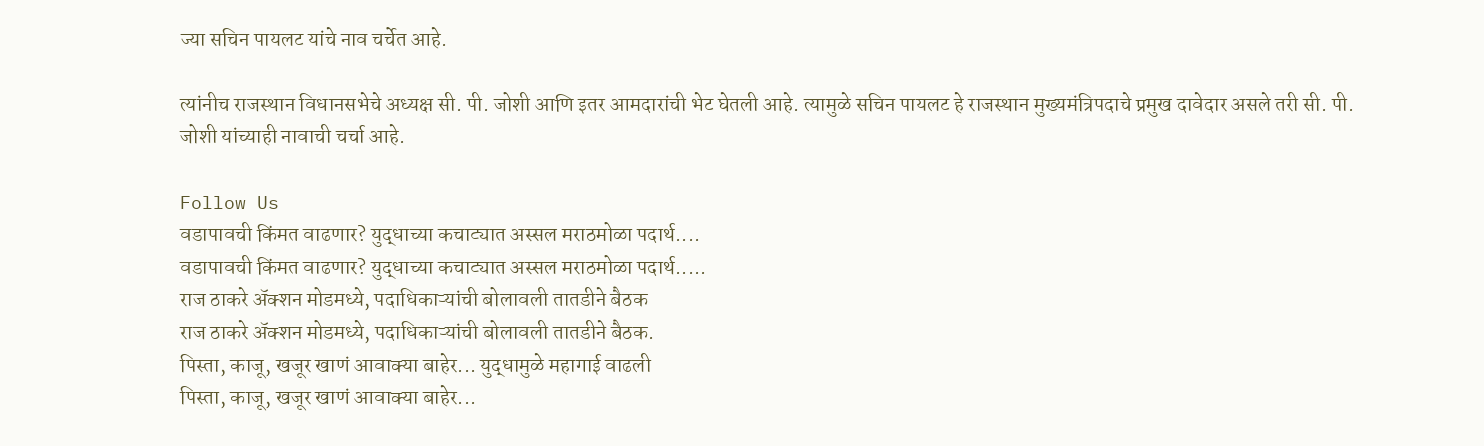ज्या सचिन पायलट यांचे नाव चर्चेत आहे.

त्यांनीच राजस्थान विधानसभेचे अध्यक्ष सी. पी. जोशी आणि इतर आमदारांची भेट घेतली आहे. त्यामुळे सचिन पायलट हे राजस्थान मुख्यमंत्रिपदाचे प्रमुख दावेदार असले तरी सी. पी. जोशी यांच्याही नावाची चर्चा आहे.

Follow Us
वडापावची किंमत वाढणार? युद्धाच्या कचाट्यात अस्सल मराठमोळा पदार्थ....
वडापावची किंमत वाढणार? युद्धाच्या कचाट्यात अस्सल मराठमोळा पदार्थ.....
राज ठाकरे अ‍ॅक्शन मोडमध्ये, पदाधिकाऱ्यांची बोलावली तातडीने बैठक
राज ठाकरे अ‍ॅक्शन मोडमध्ये, पदाधिकाऱ्यांची बोलावली तातडीने बैठक.
पिस्ता, काजू, खजूर खाणं आवाक्या बाहेर... युद्धामुळे महागाई वाढली
पिस्ता, काजू, खजूर खाणं आवाक्या बाहेर...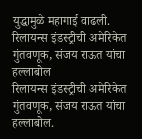युद्धामुळे महागाई वाढली.
रिलायन्स इंडस्ट्रीची अमेरिकेत गुंतवणूक, संजय राऊत यांचा हल्लाबोल
रिलायन्स इंडस्ट्रीची अमेरिकेत गुंतवणूक, संजय राऊत यांचा हल्लाबोल.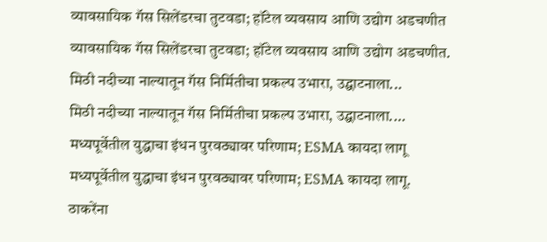व्यावसायिक गॅस सिलेंडरचा तुटवडा; हॉटेल व्यवसाय आणि उद्योग अडचणीत
व्यावसायिक गॅस सिलेंडरचा तुटवडा; हॉटेल व्यवसाय आणि उद्योग अडचणीत.
मिठी नदीच्या नाल्यातून गॅस निर्मितीचा प्रकल्प उभारा, उद्घाटनाला...
मिठी नदीच्या नाल्यातून गॅस निर्मितीचा प्रकल्प उभारा, उद्घाटनाला....
मध्यपूर्वेतील युद्धाचा इंधन पुरवठ्यावर परिणाम; ESMA कायदा लागू
मध्यपूर्वेतील युद्धाचा इंधन पुरवठ्यावर परिणाम; ESMA कायदा लागू.
ठाकरेंना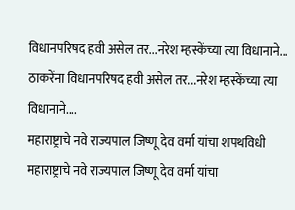विधानपरिषद हवी असेल तर...नरेश म्हस्केंच्या त्या विधानाने...
ठाकरेंना विधानपरिषद हवी असेल तर...नरेश म्हस्केंच्या त्या विधानाने....
महाराष्ट्राचे नवे राज्यपाल जिष्णू देव वर्मा यांचा शपथविधी
महाराष्ट्राचे नवे राज्यपाल जिष्णू देव वर्मा यांचा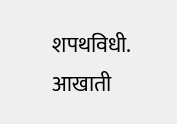शपथविधी.
आखाती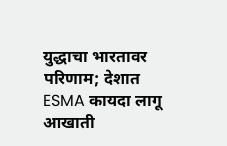युद्धाचा भारतावर परिणाम; देशात ESMA कायदा लागू
आखाती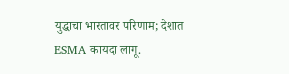युद्धाचा भारतावर परिणाम; देशात ESMA कायदा लागू.